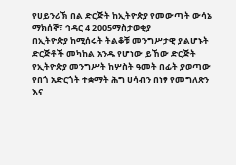የሀይንሪኽ በል ድርጅት ከኢትዮጵያ የመውጣት ውሳኔ
ማክሰኞ፣ ኅዳር 4 2005ማስታወቂያ
በኢትዮጵያ ከሚሰሩት ትልቆቹ መንግሥታዊ ያልሆኑት ድርጅቶች መካከል አንዱ የሆነው ይኸው ድርጅት የኢትዮጵያ መንግሥት ከሦስት ዓመት በፊት ያወጣው የበጎ አድርጎት ተቋማት ሕግ ሀሳብን በነፃ የመግለጽን እና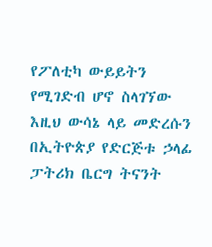የፖለቲካ ውይይትን የሚገድብ ሆኖ ስላገኘው እዚህ ውሳኔ ላይ መድረሱን በኢትዮጵያ የድርጅቱ ኃላፊ ፓትሪክ ቤርግ ትናንት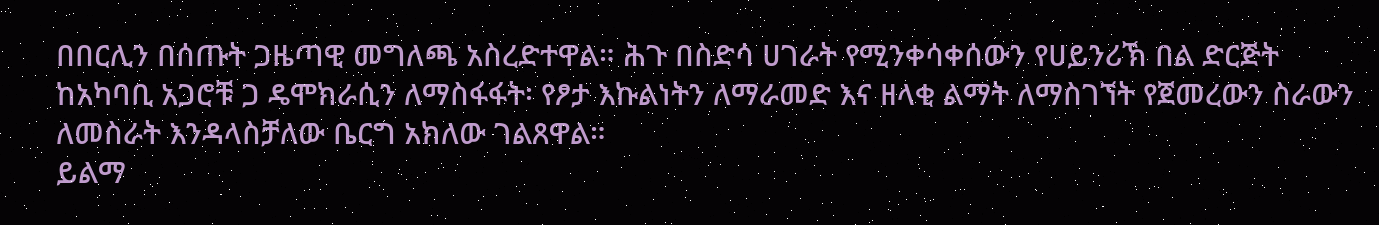በበርሊን በሰጡት ጋዜጣዊ መግለጫ አስረድተዋል። ሕጉ በስድሳ ሀገራት የሚንቀሳቀሰውን የሀይንሪኽ በል ድርጅት ከአካባቢ አጋሮቹ ጋ ዴሞክራሲን ለማስፋፋት፡ የፆታ እኩልነትን ለማራመድ እና ዘላቂ ልማት ለማስገኘት የጀመረውን ስራውን ለመስራት እንዳላስቻለው ቤርግ አክለው ገልጸዋል።
ይልማ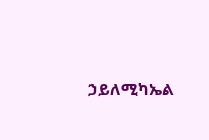ኃይለሚካኤል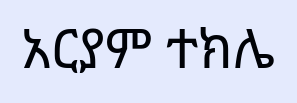አርያም ተክሌ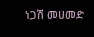ነጋሽ መሀመድ